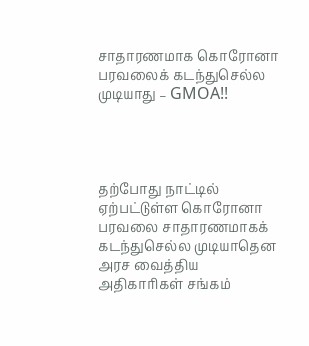சாதாரணமாக கொரோனா பரவலைக் கடந்துசெல்ல முடியாது – GMOA!!




தற்போது நாட்டில் ஏற்பட்டுள்ள கொரோனா பரவலை சாதாரணமாகக் கடந்துசெல்ல முடியாதென அரச வைத்திய அதிகாரிகள் சங்கம்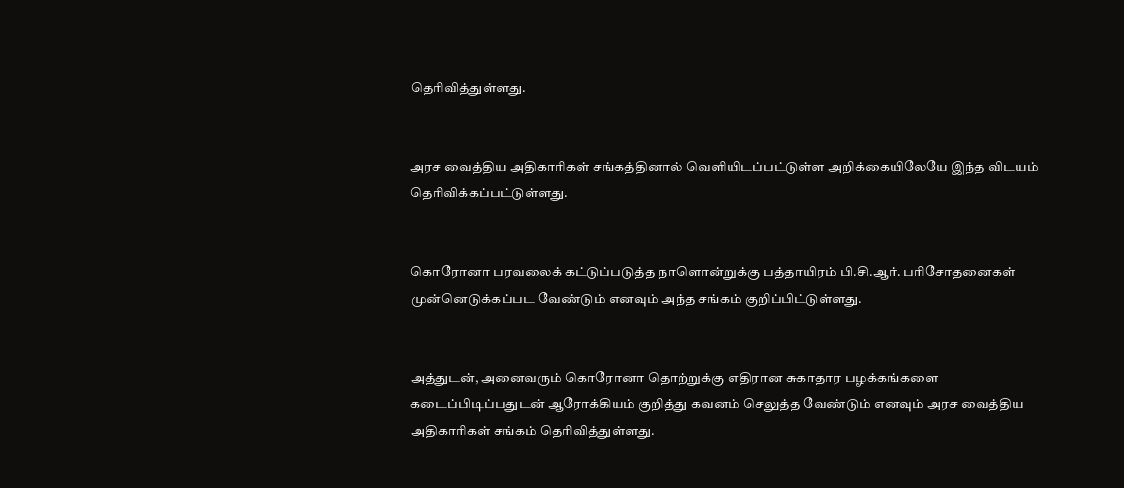தெரிவித்துள்ளது.


அரச வைத்திய அதிகாரிகள் சங்கத்தினால் வெளியிடப்பட்டுள்ள அறிக்கையிலேயே இந்த விடயம் தெரிவிக்கப்பட்டுள்ளது.


கொரோனா பரவலைக் கட்டுப்படுத்த நாளொன்றுக்கு பத்தாயிரம் பி.சி.ஆர். பரிசோதனைகள் முன்னெடுக்கப்பட வேண்டும் எனவும் அந்த சங்கம் குறிப்பிட்டுள்ளது.


அத்துடன், அனைவரும் கொரோனா தொற்றுக்கு எதிரான சுகாதார பழக்கங்களை கடைப்பிடிப்பதுடன் ஆரோக்கியம் குறித்து கவனம் செலுத்த வேண்டும் எனவும் அரச வைத்திய அதிகாரிகள் சங்கம் தெரிவித்துள்ளது.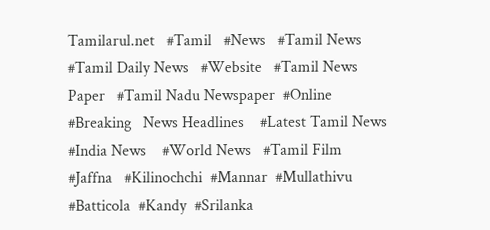Tamilarul.net   #Tamil   #News   #Tamil News   #Tamil Daily News   #Website   #Tamil News Paper   #Tamil Nadu Newspaper  #Online   #Breaking   News Headlines    #Latest Tamil News   #India News    #World News   #Tamil Film   #Jaffna   #Kilinochchi  #Mannar  #Mullathivu  #Batticola  #Kandy  #Srilanka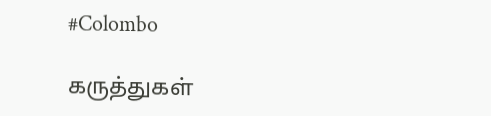#Colombo

கருத்துகள்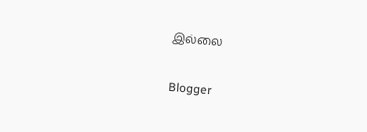இல்லை

Blogger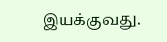இயக்குவது.